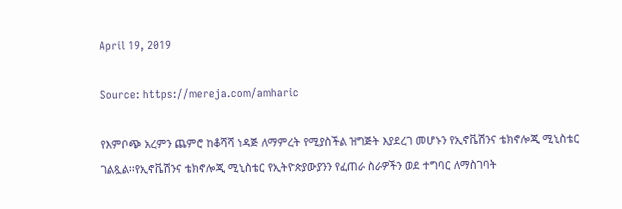April 19, 2019

Source: https://mereja.com/amharic

የእምቦጭ አረምን ጨምሮ ከቆሻሻ ነዳጅ ለማምረት የሚያስችል ዝግጅት እያደረገ መሆኑን የኢኖቬሽንና ቴክኖሎጂ ሚኒስቴር ገልጿል፡፡የኢኖቬሽንና ቴክኖሎጂ ሚኒስቴር የኢትዮጵያውያንን የፈጠራ ስራዎችን ወደ ተግባር ለማስገባት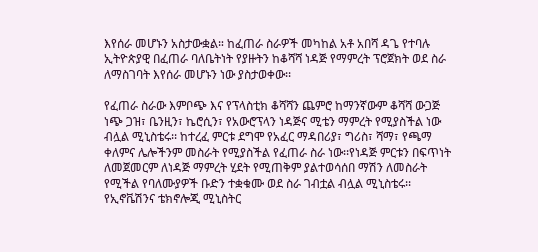እየሰራ መሆኑን አስታውቋል። ከፈጠራ ስራዎች መካከል አቶ አበሻ ዳጌ የተባሉ ኢትዮጵያዊ በፈጠራ ባለቤትነት የያዙትን ከቆሻሻ ነዳጅ የማምረት ፕሮጀክት ወደ ስራ ለማስገባት እየሰራ መሆኑን ነው ያስታወቀው፡፡

የፈጠራ ስራው እምቦጭ እና የፕላስቲክ ቆሻሻን ጨምሮ ከማንኛውም ቆሻሻ ውጋጅ ነጭ ጋዝ፣ ቤንዚን፣ ኬሮሲን፣ የአውሮፕላን ነዳጅና ሚቴን ማምረት የሚያስችል ነው ብሏል ሚኒስቴሩ፡፡ ከተረፈ ምርቱ ደግሞ የአፈር ማዳበሪያ፣ ግሪስ፣ ሻማ፣ የጫማ ቀለምና ሌሎችንም መስራት የሚያስችል የፈጠራ ስራ ነው፡፡የነዳጅ ምርቱን በፍጥነት ለመጀመርም ለነዳጅ ማምረት ሂደት የሚጠቅም ያልተወሳሰበ ማሽን ለመስራት የሚችል የባለሙያዎች ቡድን ተቋቁሙ ወደ ስራ ገብቷል ብሏል ሚኒስቴሩ፡፡
የኢኖቬሽንና ቴክኖሎጂ ሚኒስትር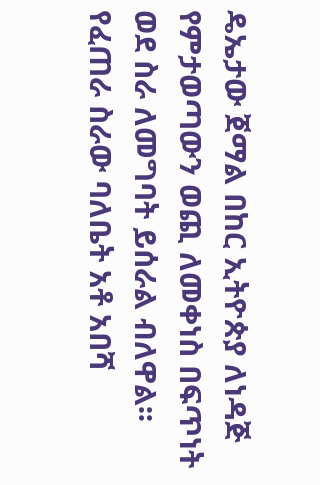ዴኤታው ጀማል በከር ኢትዮጵያ ለነዳጅ የምታወጣውን ወጪ ለመቀነስ በፍጥነት ወደ ስራ ለመግባት ይሰራል ብለዋል፡፡የፈጠራ ስራው ባለቤት አቶ አበሻ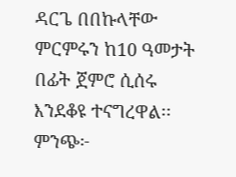ዳርጌ በበኩላቸው ምርምሩን ከ10 ዓመታት በፊት ጀምሮ ሲሰሩ እንደቆዩ ተናግረዋል፡፡
ምንጭ፦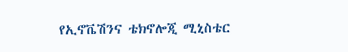የኢኖቬሽንና ቴክኖሎጂ ሚኒስቴር